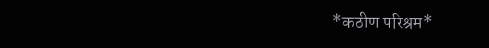*कठीण परिश्रम*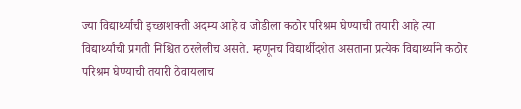ज्या विद्यार्थ्याची इच्छाशक्ती अदम्य आहे व जोडीला कठोर परिश्रम घेण्याची तयारी आहे त्या विद्यार्थ्यांची प्रगती निश्चित ठरलेलीच असते. म्हणूनच विद्यार्थीदशेत असताना प्रत्येक विद्यार्थ्याने कठोर परिश्रम घेण्याची तयारी ठेवायलाच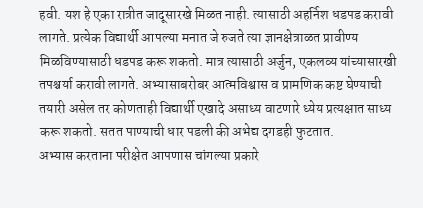हवी. यश हे एका रात्रीत जादूसारखे मिळत नाही. त्यासाठी अहर्निश धडपड करावी लागते. प्रत्येक विद्यार्थी आपल्या मनात जे रुजते त्या ज्ञानक्षेत्राळत प्रावीण्य मिळविण्यासाठी धडपड करू शकतो. मात्र त्यासाठी अर्जुन, एकलव्य यांच्यासारखी तपश्चर्या करावी लागते. अभ्यासाबरोबर आत्मविश्वास व प्रामणिक कष्ट घेण्याची तयारी असेल तर कोणताही विद्यार्थी एखादे असाध्य वाटणारे ध्येय प्रत्यक्षात साध्य करू शकतो. सतत पाण्याची धार पडली की अभेद्य दगडही फुटतात.
अभ्यास करताना परीक्षेत आपणास चांगल्या प्रकारे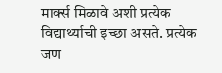मार्क्स मिळावे अशी प्रत्येक विद्यार्थ्याची इच्छा असते. प्रत्येक जण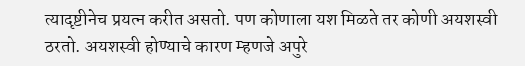त्यादृष्टीनेच प्रयत्न करीत असतो. पण कोणाला यश मिळते तर कोणी अयशस्वी ठरतो. अयशस्वी होण्याचे कारण म्हणजे अपुरे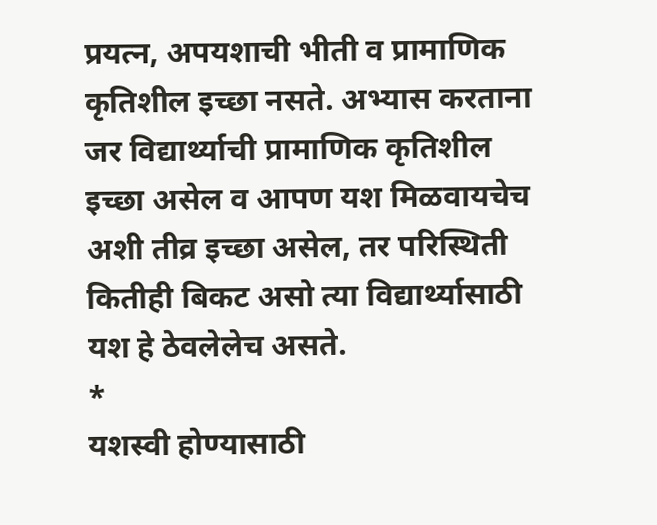प्रयत्न, अपयशाची भीती व प्रामाणिक कृतिशील इच्छा नसते. अभ्यास करताना जर विद्यार्थ्याची प्रामाणिक कृतिशील इच्छा असेल व आपण यश मिळवायचेच अशी तीव्र इच्छा असेल, तर परिस्थिती कितीही बिकट असो त्या विद्यार्थ्यासाठी यश हे ठेवलेलेच असते.
*
यशस्वी होण्यासाठी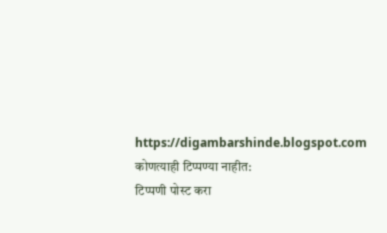https://digambarshinde.blogspot.com
कोणत्याही टिप्पण्या नाहीत:
टिप्पणी पोस्ट करा